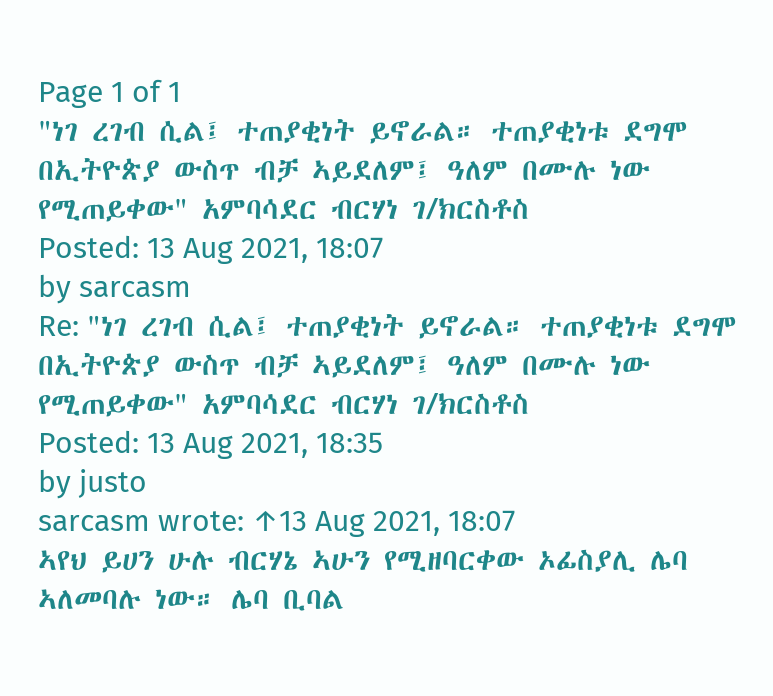Page 1 of 1
"ነገ ረገብ ሲል፤ ተጠያቂነት ይኖራል። ተጠያቂነቱ ደግሞ በኢትዮጵያ ውስጥ ብቻ ኣይደለም፤ ዓለም በሙሉ ነው የሚጠይቀው" አምባሳደር ብርሃነ ገ/ክርስቶስ
Posted: 13 Aug 2021, 18:07
by sarcasm
Re: "ነገ ረገብ ሲል፤ ተጠያቂነት ይኖራል። ተጠያቂነቱ ደግሞ በኢትዮጵያ ውስጥ ብቻ ኣይደለም፤ ዓለም በሙሉ ነው የሚጠይቀው" አምባሳደር ብርሃነ ገ/ክርስቶስ
Posted: 13 Aug 2021, 18:35
by justo
sarcasm wrote: ↑13 Aug 2021, 18:07
ኣየህ ይሀን ሁሉ ብርሃኔ ኣሁን የሚዘባርቀው ኦፊስያሊ ሌባ ኣለመባሉ ነው። ሌባ ቢባል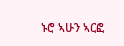ኑሮ ኣሁን ኣርፎ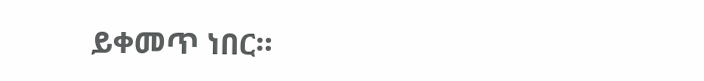ይቀመጥ ነበር።